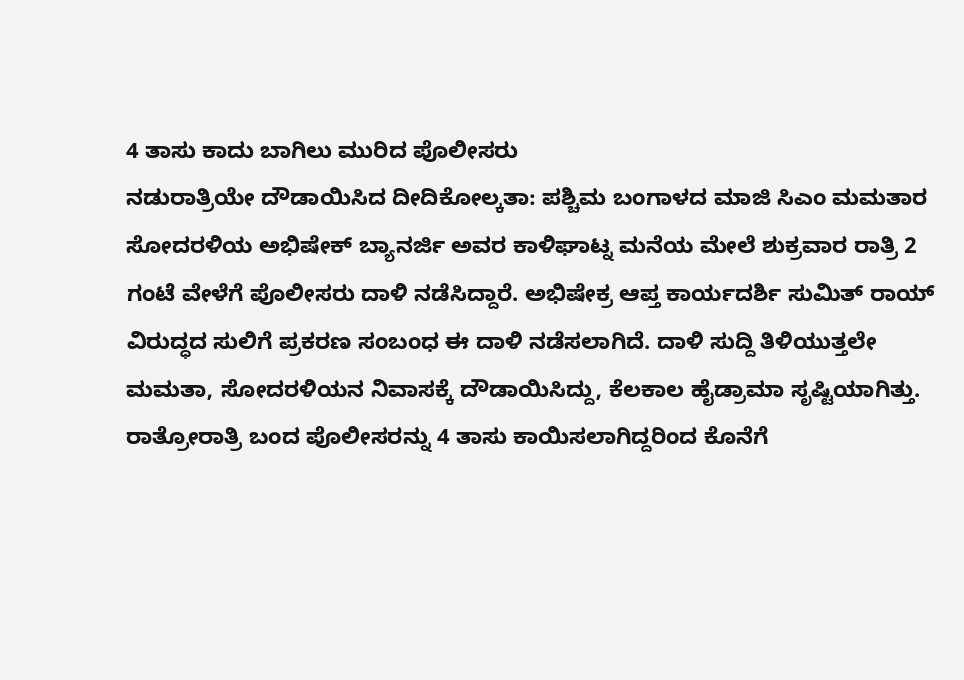4 ತಾಸು ಕಾದು ಬಾಗಿಲು ಮುರಿದ ಪೊಲೀಸರು
ನಡುರಾತ್ರಿಯೇ ದೌಡಾಯಿಸಿದ ದೀದಿಕೋಲ್ಕತಾ: ಪಶ್ಚಿಮ ಬಂಗಾಳದ ಮಾಜಿ ಸಿಎಂ ಮಮತಾರ ಸೋದರಳಿಯ ಅಭಿಷೇಕ್ ಬ್ಯಾನರ್ಜಿ ಅವರ ಕಾಳಿಘಾಟ್ನ ಮನೆಯ ಮೇಲೆ ಶುಕ್ರವಾರ ರಾತ್ರಿ 2 ಗಂಟೆ ವೇಳೆಗೆ ಪೊಲೀಸರು ದಾಳಿ ನಡೆಸಿದ್ದಾರೆ. ಅಭಿಷೇಕ್ರ ಆಪ್ತ ಕಾರ್ಯದರ್ಶಿ ಸುಮಿತ್ ರಾಯ್ ವಿರುದ್ಧದ ಸುಲಿಗೆ ಪ್ರಕರಣ ಸಂಬಂಧ ಈ ದಾಳಿ ನಡೆಸಲಾಗಿದೆ. ದಾಳಿ ಸುದ್ದಿ ತಿಳಿಯುತ್ತಲೇ ಮಮತಾ, ಸೋದರಳಿಯನ ನಿವಾಸಕ್ಕೆ ದೌಡಾಯಿಸಿದ್ದು, ಕೆಲಕಾಲ ಹೈಡ್ರಾಮಾ ಸೃಷ್ಟಿಯಾಗಿತ್ತು. ರಾತ್ರೋರಾತ್ರಿ ಬಂದ ಪೊಲೀಸರನ್ನು 4 ತಾಸು ಕಾಯಿಸಲಾಗಿದ್ದರಿಂದ ಕೊನೆಗೆ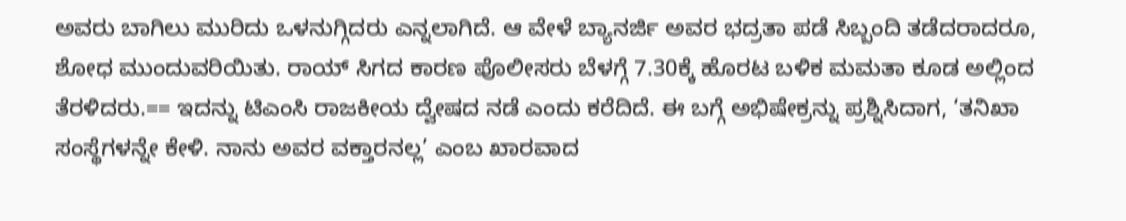ಅವರು ಬಾಗಿಲು ಮುರಿದು ಒಳನುಗ್ಗಿದರು ಎನ್ನಲಾಗಿದೆ. ಆ ವೇಳೆ ಬ್ಯಾನರ್ಜಿ ಅವರ ಭದ್ರತಾ ಪಡೆ ಸಿಬ್ಬಂದಿ ತಡೆದರಾದರೂ, ಶೋಧ ಮುಂದುವರಿಯಿತು. ರಾಯ್ ಸಿಗದ ಕಾರಣ ಪೊಲೀಸರು ಬೆಳಗ್ಗೆ 7.30ಕ್ಕೆ ಹೊರಟ ಬಳಿಕ ಮಮತಾ ಕೂಡ ಅಲ್ಲಿಂದ ತೆರಳಿದರು.== ಇದನ್ನು ಟಿಎಂಸಿ ರಾಜಕೀಯ ದ್ವೇಷದ ನಡೆ ಎಂದು ಕರೆದಿದೆ. ಈ ಬಗ್ಗೆ ಅಭಿಷೇಕ್ರನ್ನು ಪ್ರಶ್ನಿಸಿದಾಗ, ‘ತನಿಖಾ ಸಂಸ್ಥೆಗಳನ್ನೇ ಕೇಳಿ. ನಾನು ಅವರ ವಕ್ತಾರನಲ್ಲ’ ಎಂಬ ಖಾರವಾದ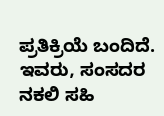ಪ್ರತಿಕ್ರಿಯೆ ಬಂದಿದೆ. ಇವರು, ಸಂಸದರ ನಕಲಿ ಸಹಿ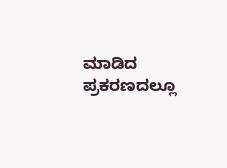ಮಾಡಿದ ಪ್ರಕರಣದಲ್ಲೂ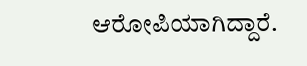ಆರೋಪಿಯಾಗಿದ್ದಾರೆ.